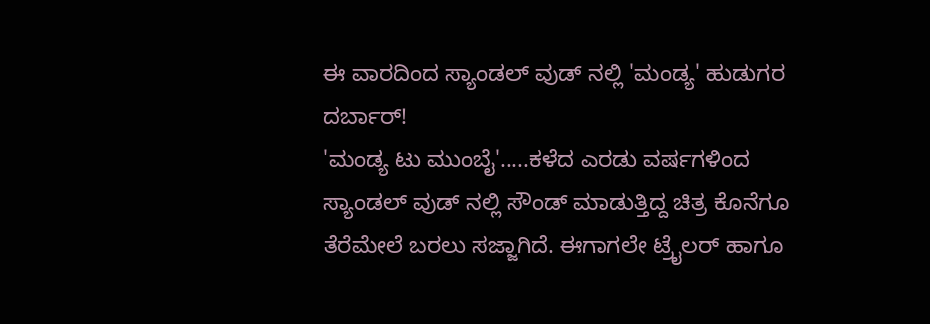ಈ ವಾರದಿಂದ ಸ್ಯಾಂಡಲ್ ವುಡ್ ನಲ್ಲಿ 'ಮಂಡ್ಯ' ಹುಡುಗರ ದರ್ಬಾರ್!
'ಮಂಡ್ಯ ಟು ಮುಂಬೈ'.....ಕಳೆದ ಎರಡು ವರ್ಷಗಳಿಂದ ಸ್ಯಾಂಡಲ್ ವುಡ್ ನಲ್ಲಿ ಸೌಂಡ್ ಮಾಡುತ್ತಿದ್ದ ಚಿತ್ರ ಕೊನೆಗೂ ತೆರೆಮೇಲೆ ಬರಲು ಸಜ್ಜಾಗಿದೆ. ಈಗಾಗಲೇ ಟ್ರೈಲರ್ ಹಾಗೂ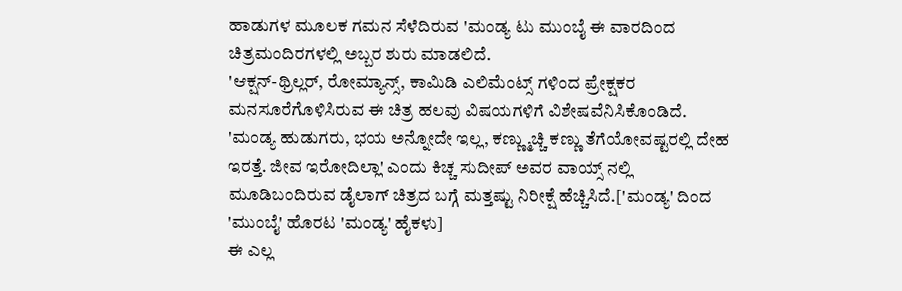ಹಾಡುಗಳ ಮೂಲಕ ಗಮನ ಸೆಳೆದಿರುವ 'ಮಂಡ್ಯ ಟು ಮುಂಬೈ ಈ ವಾರದಿಂದ ಚಿತ್ರಮಂದಿರಗಳಲ್ಲಿ ಅಬ್ಬರ ಶುರು ಮಾಡಲಿದೆ.
'ಆಕ್ಷನ್-ಥ್ರಿಲ್ಲರ್, ರೋಮ್ಯಾನ್ಸ್, ಕಾಮಿಡಿ ಎಲಿಮೆಂಟ್ಸ್ ಗಳಿಂದ ಪ್ರೇಕ್ಷಕರ ಮನಸೂರೆಗೊಳಿಸಿರುವ ಈ ಚಿತ್ರ ಹಲವು ವಿಷಯಗಳಿಗೆ ವಿಶೇಷವೆನಿಸಿಕೊಂಡಿದೆ. 'ಮಂಡ್ಯ ಹುಡುಗರು, ಭಯ ಅನ್ನೋದೇ ಇಲ್ಲ, ಕಣ್ಣ್ಮುಚ್ಚಿ ಕಣ್ಣು ತೆಗೆಯೋವಷ್ಟರಲ್ಲಿ ದೇಹ ಇರತ್ತೆ. ಜೀವ ಇರೋದಿಲ್ಲಾ' ಎಂದು ಕಿಚ್ಚ ಸುದೀಪ್ ಅವರ ವಾಯ್ಸ್ ನಲ್ಲಿ ಮೂಡಿಬಂದಿರುವ ಡೈಲಾಗ್ ಚಿತ್ರದ ಬಗ್ಗೆ ಮತ್ತಷ್ಟು ನಿರೀಕ್ಷೆ ಹೆಚ್ಚಿಸಿದೆ.['ಮಂಡ್ಯ' ದಿಂದ 'ಮುಂಬೈ' ಹೊರಟ 'ಮಂಡ್ಯ' ಹೈಕಳು]
ಈ ಎಲ್ಲ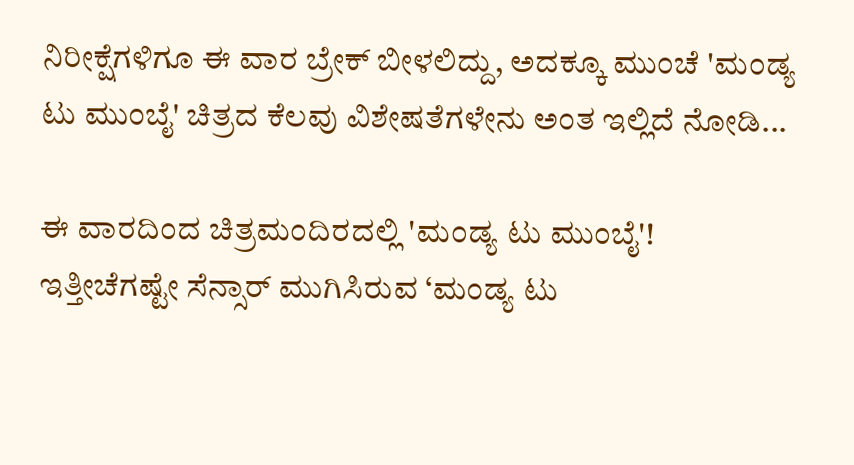ನಿರೀಕ್ಷೆಗಳಿಗೂ ಈ ವಾರ ಬ್ರೇಕ್ ಬೀಳಲಿದ್ದು, ಅದಕ್ಕೂ ಮುಂಚೆ 'ಮಂಡ್ಯ ಟು ಮುಂಬೈ' ಚಿತ್ರದ ಕೆಲವು ವಿಶೇಷತೆಗಳೇನು ಅಂತ ಇಲ್ಲಿದೆ ನೋಡಿ...

ಈ ವಾರದಿಂದ ಚಿತ್ರಮಂದಿರದಲ್ಲಿ 'ಮಂಡ್ಯ ಟು ಮುಂಬೈ'!
ಇತ್ತೀಚೆಗಷ್ಟೇ ಸೆನ್ಸಾರ್ ಮುಗಿಸಿರುವ ‘ಮಂಡ್ಯ ಟು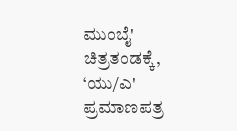ಮುಂಬೈ' ಚಿತ್ರತಂಡಕ್ಕೆ, ‘ಯು/ಎ' ಪ್ರಮಾಣಪತ್ರ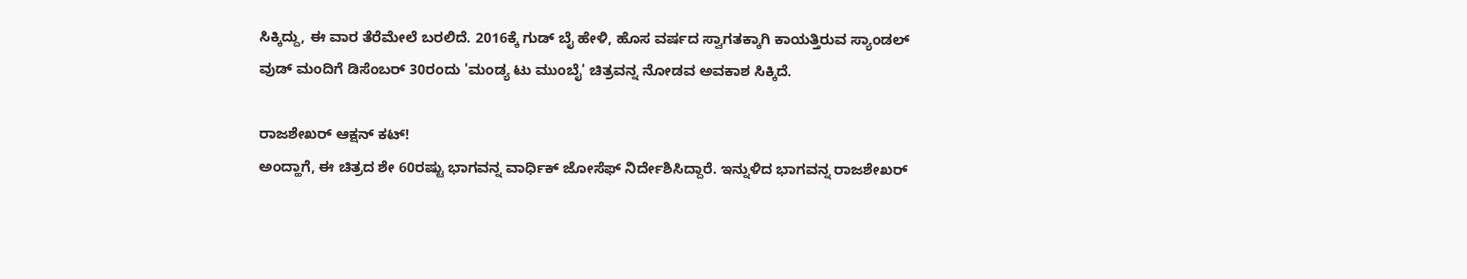ಸಿಕ್ಕಿದ್ದು, ಈ ವಾರ ತೆರೆಮೇಲೆ ಬರಲಿದೆ. 2016ಕ್ಕೆ ಗುಡ್ ಬೈ ಹೇಳಿ, ಹೊಸ ವರ್ಷದ ಸ್ವಾಗತಕ್ಕಾಗಿ ಕಾಯತ್ತಿರುವ ಸ್ಯಾಂಡಲ್ ವುಡ್ ಮಂದಿಗೆ ಡಿಸೆಂಬರ್ 30ರಂದು 'ಮಂಡ್ಯ ಟು ಮುಂಬೈ' ಚಿತ್ರವನ್ನ ನೋಡವ ಅವಕಾಶ ಸಿಕ್ಕಿದೆ.

ರಾಜಶೇಖರ್ ಆಕ್ಷನ್ ಕಟ್!
ಅಂದ್ಹಾಗೆ, ಈ ಚಿತ್ರದ ಶೇ 60ರಷ್ಟು ಭಾಗವನ್ನ ವಾರ್ಧಿಕ್ ಜೋಸೆಫ್ ನಿರ್ದೇಶಿಸಿದ್ದಾರೆ. ಇನ್ನುಳಿದ ಭಾಗವನ್ನ ರಾಜಶೇಖರ್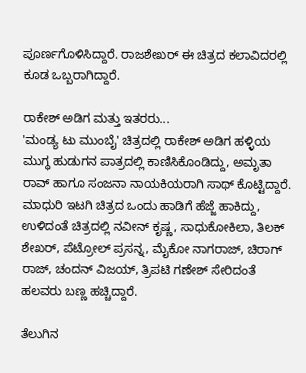ಪೂರ್ಣಗೊಳಿಸಿದ್ದಾರೆ. ರಾಜಶೇಖರ್ ಈ ಚಿತ್ರದ ಕಲಾವಿದರಲ್ಲಿ ಕೂಡ ಒಬ್ಬರಾಗಿದ್ದಾರೆ.

ರಾಕೇಶ್ ಅಡಿಗ ಮತ್ತು ಇತರರು...
'ಮಂಡ್ಯ ಟು ಮುಂಬೈ' ಚಿತ್ರದಲ್ಲಿ ರಾಕೇಶ್ ಅಡಿಗ ಹಳ್ಳಿಯ ಮುಗ್ಧ ಹುಡುಗನ ಪಾತ್ರದಲ್ಲಿ ಕಾಣಿಸಿಕೊಂಡಿದ್ದು, ಅಮೃತಾ ರಾವ್ ಹಾಗೂ ಸಂಜನಾ ನಾಯಕಿಯರಾಗಿ ಸಾಥ್ ಕೊಟ್ಟಿದ್ದಾರೆ. ಮಾಧುರಿ ಇಟಗಿ ಚಿತ್ರದ ಒಂದು ಹಾಡಿಗೆ ಹೆಜ್ಜೆ ಹಾಕಿದ್ದು, ಉಳಿದಂತೆ ಚಿತ್ರದಲ್ಲಿ ನವೀನ್ ಕೃಷ್ಣ, ಸಾಧುಕೋಕಿಲಾ, ತಿಲಕ್ ಶೇಖರ್, ಪೆಟ್ರೋಲ್ ಪ್ರಸನ್ನ, ಮೈಕೋ ನಾಗರಾಜ್, ಚಿರಾಗ್ ರಾಜ್, ಚಂದನ್ ವಿಜಯ್, ತ್ರಿಪಟಿ ಗಣೇಶ್ ಸೇರಿದಂತೆ ಹಲವರು ಬಣ್ಣ ಹಚ್ಚಿದ್ದಾರೆ.

ತೆಲುಗಿನ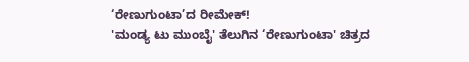‘ರೇಣುಗುಂಟಾ’ದ ರೀಮೇಕ್!
'ಮಂಡ್ಯ ಟು ಮುಂಬೈ' ತೆಲುಗಿನ ‘ರೇಣುಗುಂಟಾ' ಚಿತ್ರದ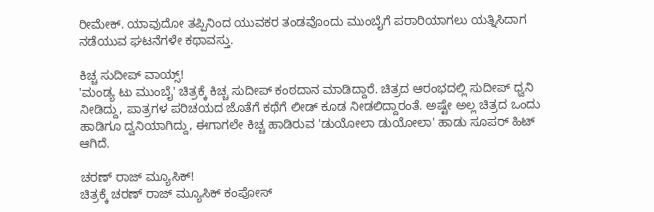ರೀಮೇಕ್. ಯಾವುದೋ ತಪ್ಪಿನಿಂದ ಯುವಕರ ತಂಡವೊಂದು ಮುಂಬೈಗೆ ಪರಾರಿಯಾಗಲು ಯತ್ನಿಸಿದಾಗ ನಡೆಯುವ ಘಟನೆಗಳೇ ಕಥಾವಸ್ತು.

ಕಿಚ್ಚ ಸುದೀಪ್ ವಾಯ್ಸ್!
'ಮಂಡ್ಯ ಟು ಮುಂಬೈ' ಚಿತ್ರಕ್ಕೆ ಕಿಚ್ಚ ಸುದೀಪ್ ಕಂಠದಾನ ಮಾಡಿದ್ದಾರೆ. ಚಿತ್ರದ ಆರಂಭದಲ್ಲಿ ಸುದೀಪ್ ಧ್ವನಿ ನೀಡಿದ್ದು, ಪಾತ್ರಗಳ ಪರಿಚಯದ ಜೊತೆಗೆ ಕಥೆಗೆ ಲೀಡ್ ಕೂಡ ನೀಡಲಿದ್ದಾರಂತೆ. ಅಷ್ಟೇ ಅಲ್ಲ ಚಿತ್ರದ ಒಂದು ಹಾಡಿಗೂ ದ್ವನಿಯಾಗಿದ್ದು, ಈಗಾಗಲೇ ಕಿಚ್ಚ ಹಾಡಿರುವ 'ಡುಯೋಲಾ ಡುಯೋಲಾ' ಹಾಡು ಸೂಪರ್ ಹಿಟ್ ಆಗಿದೆ.

ಚರಣ್ ರಾಜ್ ಮ್ಯೂಸಿಕ್!
ಚಿತ್ರಕ್ಕೆ ಚರಣ್ ರಾಜ್ ಮ್ಯೂಸಿಕ್ ಕಂಪೋಸ್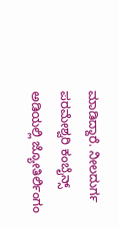ಮಾಡಿದ್ದಾರೆ. ನೀಲದುರ್ಗ ಪರಮೇಶ್ವರಿ ಕಂಬೈನ್ಸ್ ಅಡಿಯಲ್ಲಿ ಜ್ಯೋತಿರ್ಲಿಂಗಂ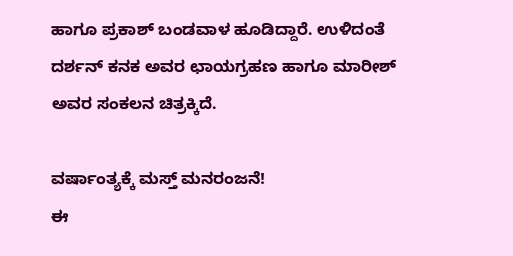ಹಾಗೂ ಪ್ರಕಾಶ್ ಬಂಡವಾಳ ಹೂಡಿದ್ದಾರೆ. ಉಳಿದಂತೆ ದರ್ಶನ್ ಕನಕ ಅವರ ಛಾಯಗ್ರಹಣ ಹಾಗೂ ಮಾರೀಶ್ ಅವರ ಸಂಕಲನ ಚಿತ್ರಕ್ಕಿದೆ.

ವರ್ಷಾಂತ್ಯಕ್ಕೆ ಮಸ್ತ್ ಮನರಂಜನೆ!
ಈ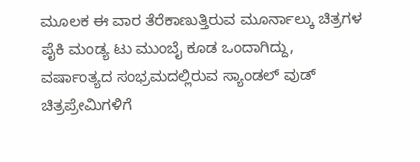ಮೂಲಕ ಈ ವಾರ ತೆರೆಕಾಣುತ್ತಿರುವ ಮೂರ್ನಾಲ್ಕು ಚಿತ್ರಗಳ ಪೈಕಿ ಮಂಡ್ಯ ಟು ಮುಂಬೈ ಕೂಡ ಒಂದಾಗಿದ್ದು, ವರ್ಷಾಂತ್ಯದ ಸಂಭ್ರಮದಲ್ಲಿರುವ ಸ್ಯಾಂಡಲ್ ವುಡ್ ಚಿತ್ರಪ್ರೇಮಿಗಳಿಗೆ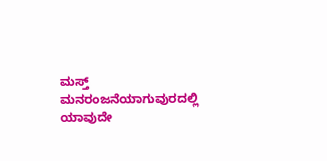ಮಸ್ತ್ ಮನರಂಜನೆಯಾಗುವುರದಲ್ಲಿ ಯಾವುದೇ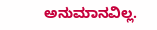ಅನುಮಾನವಿಲ್ಲ.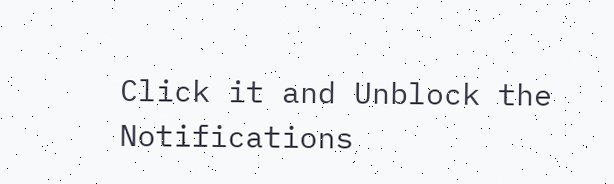Click it and Unblock the Notifications